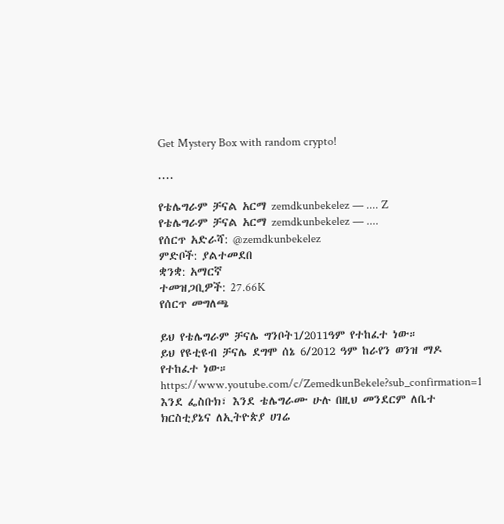Get Mystery Box with random crypto!

....

የቴሌግራም ቻናል አርማ zemdkunbekelez — .... Z
የቴሌግራም ቻናል አርማ zemdkunbekelez — ....
የሰርጥ አድራሻ: @zemdkunbekelez
ምድቦች: ያልተመደበ
ቋንቋ: አማርኛ
ተመዝጋቢዎች: 27.66K
የሰርጥ መግለጫ

ይህ የቴሌግራም ቻናሌ ግንቦት1/2011ዓም የተከፈተ ነው።
ይህ የዩቲዩብ ቻናሌ ደግሞ ሰኔ 6/2012 ዓም ከራየን ወንዝ ማዶ የተከፈተ ነው።
https://www.youtube.com/c/ZemedkunBekele?sub_confirmation=1
እንደ ፌስቡክ፣ እንደ ቴሌግራሙ ሁሉ በዚህ መንደርም ለቤተ ክርስቲያኔና ለኢትዮጵያ ሀገሬ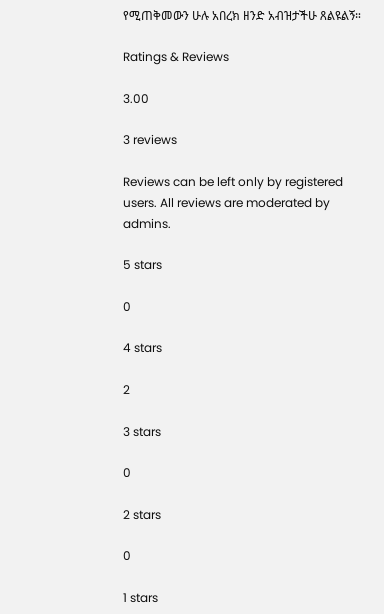የሚጠቅመውን ሁሉ አበረክ ዘንድ አብዝታችሁ ጸልዩልኝ።

Ratings & Reviews

3.00

3 reviews

Reviews can be left only by registered users. All reviews are moderated by admins.

5 stars

0

4 stars

2

3 stars

0

2 stars

0

1 stars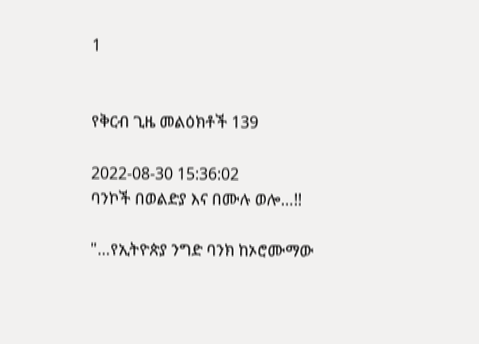1


የቅርብ ጊዜ መልዕክቶች 139

2022-08-30 15:36:02
ባንኮች በወልድያ እና በሙሉ ወሎ…!!

"…የኢትዮጵያ ንግድ ባንክ ከኦሮሙማው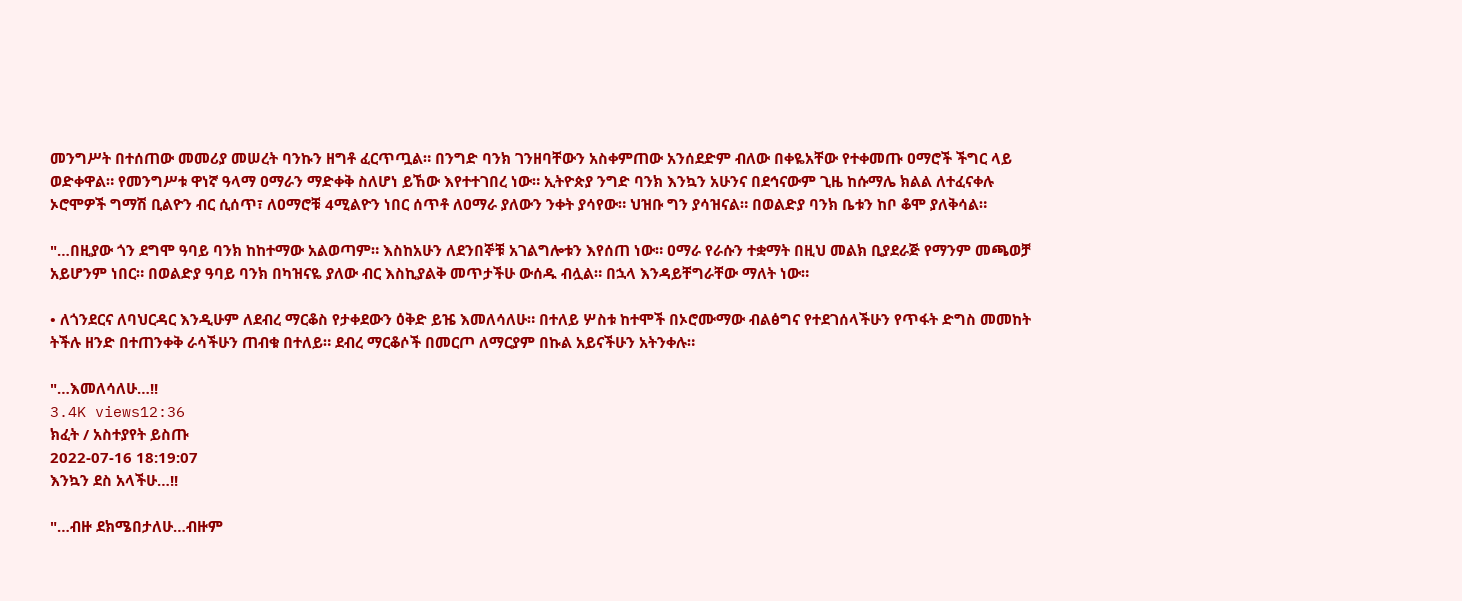መንግሥት በተሰጠው መመሪያ መሠረት ባንኩን ዘግቶ ፈርጥጧል። በንግድ ባንክ ገንዘባቸውን አስቀምጠው አንሰደድም ብለው በቀዬአቸው የተቀመጡ ዐማሮች ችግር ላይ ወድቀዋል። የመንግሥቱ ዋነኛ ዓላማ ዐማራን ማድቀቅ ስለሆነ ይኸው እየተተገበረ ነው። ኢትዮጵያ ንግድ ባንክ እንኳን አሁንና በደኅናውም ጊዜ ከሱማሌ ክልል ለተፈናቀሉ ኦሮሞዎች ግማሽ ቢልዮን ብር ሲሰጥ፣ ለዐማሮቹ 4ሚልዮን ነበር ሰጥቶ ለዐማራ ያለውን ንቀት ያሳየው። ህዝቡ ግን ያሳዝናል። በወልድያ ባንክ ቤቱን ከቦ ቆሞ ያለቅሳል።

"…በዚያው ጎን ደግሞ ዓባይ ባንክ ከከተማው አልወጣም። እስከአሁን ለደንበኞቹ አገልግሎቱን እየሰጠ ነው። ዐማራ የራሱን ተቋማት በዚህ መልክ ቢያደራጅ የማንም መጫወቻ አይሆንም ነበር። በወልድያ ዓባይ ባንክ በካዝናዬ ያለው ብር እስኪያልቅ መጥታችሁ ውሰዱ ብሏል። በኋላ እንዳይቸግራቸው ማለት ነው።

• ለጎንደርና ለባህርዳር እንዲሁም ለደብረ ማርቆስ የታቀደውን ዕቅድ ይዤ እመለሳለሁ። በተለይ ሦስቱ ከተሞች በኦሮሙማው ብልፅግና የተደገሰላችሁን የጥፋት ድግስ መመከት ትችሉ ዘንድ በተጠንቀቅ ራሳችሁን ጠብቁ በተለይ። ደብረ ማርቆሶች በመርጦ ለማርያም በኩል አይናችሁን አትንቀሉ።

"…እመለሳለሁ…!!
3.4K views12:36
ክፈት / አስተያየት ይስጡ
2022-07-16 18:19:07
እንኳን ደስ አላችሁ…!!

"…ብዙ ደክሜበታለሁ…ብዙም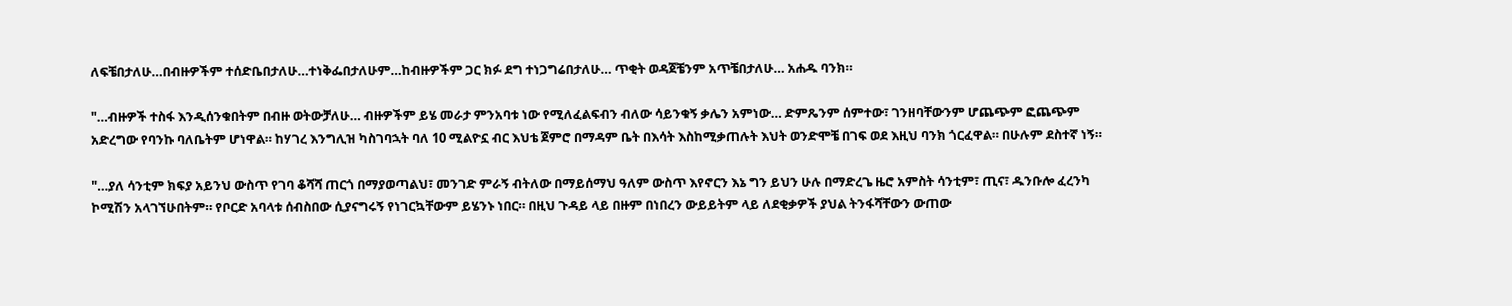ለፍቼበታለሁ…በብዙዎችም ተሰድቤበታለሁ…ተነቅፌበታለሁም…ከብዙዎችም ጋር ክፉ ደግ ተነጋግሬበታለሁ… ጥቂት ወዳጀቼንም አጥቼበታለሁ… አሐዱ ባንክ።

"…ብዙዎች ተስፋ እንዲሰንቁበትም በብዙ ወትውቻለሁ… ብዙዎችም ይሄ መራታ ምንአባቱ ነው የሚለፈልፍብን ብለው ሳይንቁኝ ቃሌን አምነው… ድምጼንም ሰምተው፣ ገንዘባቸውንም ሆጨጭም ፎጨጭም አድረግው የባንኩ ባለቤትም ሆነዋል። ከሃገረ እንግሊዝ ካስገባኋት ባለ 10 ሚልዮኗ ብር እህቴ ጀምሮ በማዳም ቤት በእሳት እስከሚቃጠሉት እህት ወንድሞቼ በገፍ ወደ እዚህ ባንክ ጎርፈዋል። በሁሉም ደስተኛ ነኝ።

"…ያለ ሳንቲም ክፍያ አይንህ ውስጥ የገባ ቆሻሻ ጠርጎ በማያወጣልህ፣ መንገድ ምራኝ ብትለው በማይሰማህ ዓለም ውስጥ እየኖርን እኔ ግን ይህን ሁሉ በማድረጌ ዜሮ አምስት ሳንቲም፣ ጢና፣ ዱንቡሎ ፈረንካ ኮሚሽን አላገኘሁበትም። የቦርድ አባላቱ ሰብስበው ሲያናግሩኝ የነገርኳቸውም ይሄንኑ ነበር። በዚህ ጉዳይ ላይ በዙም በነበረን ውይይትም ላይ ለደቂቃዎች ያህል ትንፋሻቸውን ውጠው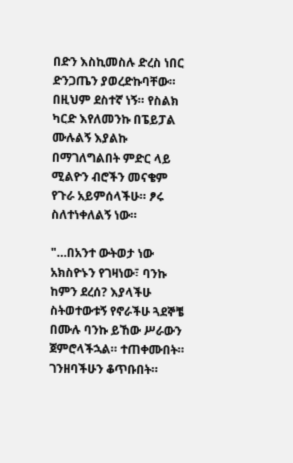በድን እስኪመስሉ ድረስ ነበር ድንጋጤን ያወረድኩባቸው። በዚህም ደስተኛ ነኝ። የስልክ ካርድ እየለመንኩ በፔይፓል ሙሉልኝ እያልኩ በማገለግልበት ምድር ላይ ሚልዮን ብሮችን መናቄም የጉራ አይምሰላችሁ። ፆሩ ስለተነቀለልኝ ነው።

"…በአንተ ውትወታ ነው አክስዮኑን የገዛነው፣ ባንኩ ከምን ደረሰ? እያላችሁ ስትወተውቱኝ የኖራችሁ ጓደኞቼ በሙሉ ባንኩ ይኸው ሥራውን ጀምሮላችኋል። ተጠቀሙበት። ገንዘባችሁን ቆጥቡበት።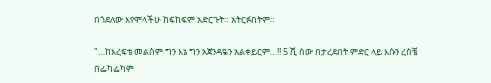በጎደለው እየሞላችሁ ከፍከፍም አድርጉት። አትርፉበትም።

"…ከእረፍቴ መልስም ግን እኔ ግን አጀንዳዬን አልቀይርም…!! 5 ሺ ሰው በታረደበት ምድር ላይ እሱን ረስቼ በፌካፌካም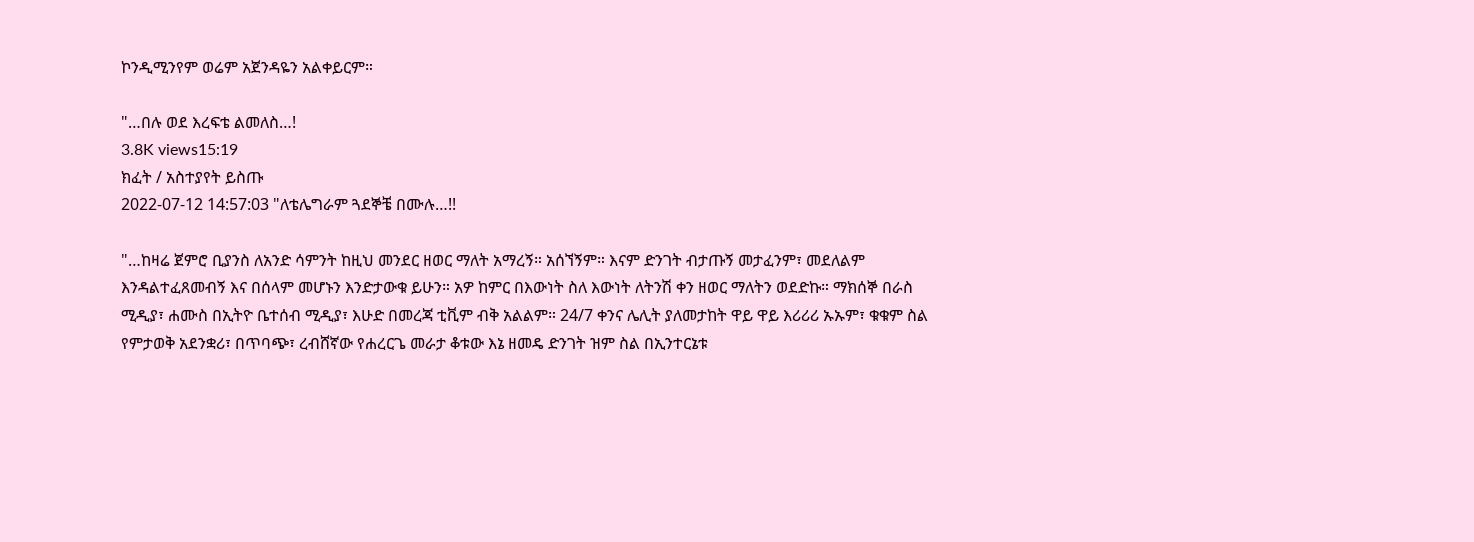ኮንዲሚንየም ወሬም አጀንዳዬን አልቀይርም።

"…በሉ ወደ እረፍቴ ልመለስ…!
3.8K views15:19
ክፈት / አስተያየት ይስጡ
2022-07-12 14:57:03 "ለቴሌግራም ጓደኞቼ በሙሉ…!!

"…ከዛሬ ጀምሮ ቢያንስ ለአንድ ሳምንት ከዚህ መንደር ዘወር ማለት አማረኝ። አሰኘኝም። እናም ድንገት ብታጡኝ መታፈንም፣ መደለልም እንዳልተፈጸመብኝ እና በሰላም መሆኑን እንድታውቁ ይሁን። አዎ ከምር በእውነት ስለ እውነት ለትንሽ ቀን ዘወር ማለትን ወደድኩ። ማክሰኞ በራስ ሚዲያ፣ ሐሙስ በኢትዮ ቤተሰብ ሚዲያ፣ እሁድ በመረጃ ቲቪም ብቅ አልልም። 24/7 ቀንና ሌሊት ያለመታከት ዋይ ዋይ እሪሪሪ ኡኡም፣ ቁቁም ስል የምታወቅ አደንቋሪ፣ በጥባጭ፣ ረብሸኛው የሐረርጌ መራታ ቆቱው እኔ ዘመዴ ድንገት ዝም ስል በኢንተርኔቱ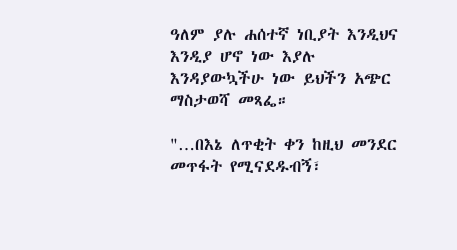ዓለም ያሉ ሐሰተኛ ነቢያት እንዲህና እንዲያ ሆኖ ነው እያሉ እንዳያውኳችሁ ነው ይህችን አጭር ማስታወሻ መጻፌ።

"…በእኔ ለጥቂት ቀን ከዚህ መንደር መጥፋት የሚናደዱብኝ፣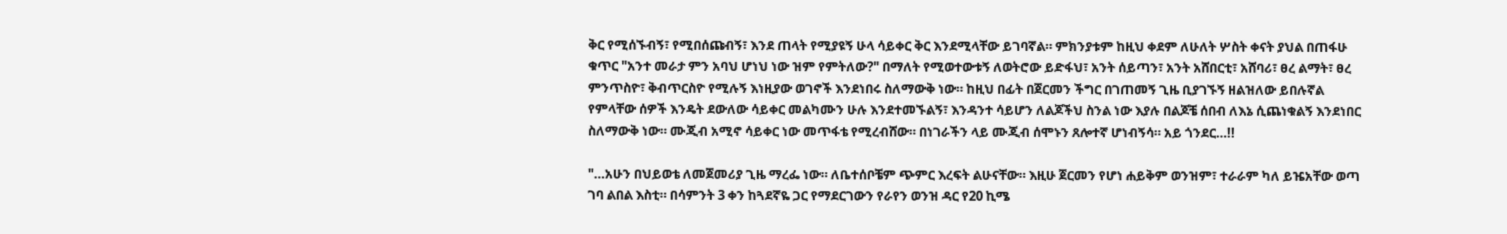ቅር የሚሰኙብኝ፣ የሚበሰጩብኝ፣ እንደ ጠላት የሚያዩኝ ሁላ ሳይቀር ቅር እንደሚላቸው ይገባኛል። ምክንያቱም ከዚህ ቀደም ለሁለት ሦስት ቀናት ያህል በጠፋሁ ቁጥር "አንተ መራታ ምን አባህ ሆነህ ነው ዝም የምትለው?" በማለት የሚወተውቱኝ ለወትሮው ይድፋህ፣ አንት ሰይጣን፣ አንት አሸበርቲ፣ አሸባሪ፣ ፀረ ልማት፣ ፀረ ምንጥስዮ፣ ቅብጥርስዮ የሚሉኝ እነዚያው ወገኖች እንደነበሩ ስለማውቅ ነው። ከዚህ በፊት በጀርመን ችግር በገጠመኝ ጊዜ ቢያገኙኝ ዘልዝለው ይበሉኛል የምላቸው ሰዎች እንዴት ደውለው ሳይቀር መልካሙን ሁሉ እንደተመኙልኝ፣ እንዳንተ ሳይሆን ለልጆችህ ስንል ነው እያሉ በልጆቼ ሰበብ ለእኔ ሲጨነቁልኝ እንደነበር ስለማውቅ ነው። ሙጂብ አሚኖ ሳይቀር ነው መጥፋቴ የሚረብሸው። በነገራችን ላይ ሙጂብ ሰሞኑን ጸሎተኛ ሆነብኝሳ። አይ ጎንደር…!!

"…አሁን በህይወቴ ለመጀመሪያ ጊዜ ማረፌ ነው። ለቤተሰቦቼም ጭምር እረፍት ልሁናቸው። እዚሁ ጀርመን የሆነ ሐይቅም ወንዝም፣ ተራራም ካለ ይዤአቸው ወጣ ገባ ልበል እስቲ። በሳምንት 3 ቀን ከጓደኛዬ ጋር የማደርገውን የራየን ወንዝ ዳር የ20 ኪሜ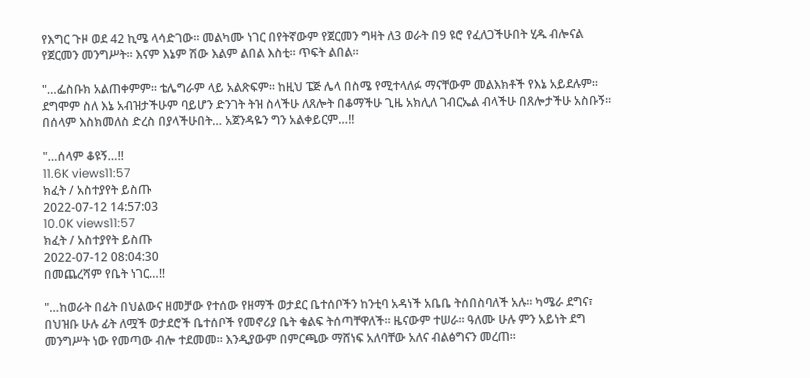የእግር ጉዞ ወደ 42 ኪሜ ላሳድገው። መልካሙ ነገር በየትኛውም የጀርመን ግዛት ለ3 ወራት በ9 ዩሮ የፈለጋችሁበት ሂዱ ብሎናል የጀርመን መንግሥት። እናም እኔም ሽው እልም ልበል እስቲ። ጥፍት ልበል።

"…ፌስቡክ አልጠቀምም። ቴሌግራም ላይ አልጽፍም። ከዚህ ፔጅ ሌላ በስሜ የሚተላለፉ ማናቸውም መልእክቶች የእኔ አይደሉም። ደግሞም ስለ እኔ አብዝታችሁም ባይሆን ድንገት ትዝ ስላችሁ ለጸሎት በቆማችሁ ጊዜ አክሊለ ገብርኤል ብላችሁ በጸሎታችሁ አስቡኝ። በሰላም እስክመለስ ድረስ በያላችሁበት… አጀንዳዬን ግን አልቀይርም…!!

"…ሰላም ቆዩኝ…!!
11.6K views11:57
ክፈት / አስተያየት ይስጡ
2022-07-12 14:57:03
10.0K views11:57
ክፈት / አስተያየት ይስጡ
2022-07-12 08:04:30
በመጨረሻም የቤት ነገር…!!

"…ከወራት በፊት በህልውና ዘመቻው የተሰው የዘማች ወታደር ቤተሰቦችን ከንቲባ አዳነች አቤቤ ትሰበስባለች አሉ። ካሜራ ደግና፣ በህዝቡ ሁሉ ፊት ለሟች ወታደሮች ቤተሰቦች የመኖሪያ ቤት ቁልፍ ትሰጣቸዋለች። ዜናውም ተሠራ። ዓለሙ ሁሉ ምን አይነት ደግ መንግሥት ነው የመጣው ብሎ ተደመመ። እንዲያውም በምርጫው ማሸነፍ አለባቸው አለና ብልፅግናን መረጠ።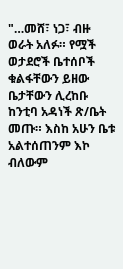"…መሸ፣ ነጋ፣ ብዙ ወራት አለፉ። የሟች ወታደሮች ቤተሰቦች ቁልፋቸውን ይዘው ቤታቸውን ሊረከቡ ከንቲባ አዳነች ጽ/ቤት መጡ። እስከ አሁን ቤቱ አልተሰጠንም እኮ ብለውም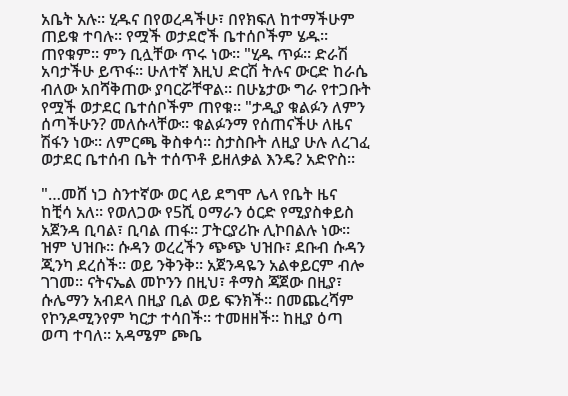አቤት አሉ። ሂዱና በየወረዳችሁ፣ በየክፍለ ከተማችሁም ጠይቁ ተባሉ። የሟች ወታደሮች ቤተሰቦችም ሄዱ። ጠየቁም። ምን ቢሏቸው ጥሩ ነው። "ሂዱ ጥፉ። ድራሽ አባታችሁ ይጥፋ። ሁለተኛ እዚህ ድርሽ ትሉና ውርድ ከራሴ ብለው አበሻቅጠው ያባርሯቸዋል። በሁኔታው ግራ የተጋቡት የሟች ወታደር ቤተሰቦችም ጠየቁ። "ታዲያ ቁልፉን ለምን ሰጣችሁን? መለሱላቸው። ቁልፉንማ የሰጠናችሁ ለዜና ሽፋን ነው። ለምርጫ ቅስቀሳ። ስታስቡት ለዚያ ሁሉ ለረገፈ ወታደር ቤተሰብ ቤት ተሰጥቶ ይዘለቃል እንዴ? አድዮስ።

"…መሸ ነጋ ስንተኛው ወር ላይ ደግሞ ሌላ የቤት ዜና ከቺሳ አለ። የወለጋው የ5ሺ ዐማራን ዕርድ የሚያስቀይስ አጀንዳ ቢባል፣ ቢባል ጠፋ። ፓትርያሪኩ ሊኮበልሉ ነው። ዝም ህዝቡ። ሱዳን ወረረችን ጭጭ ህዝቡ፣ ደቡብ ሱዳን ጂንካ ደረሰች። ወይ ንቅንቅ። አጀንዳዬን አልቀይርም ብሎ ገገመ። ናትናኤል መኮንን በዚህ፣ ቶማስ ጃጀው በዚያ፣ ሱሌማን አብደላ በዚያ ቢል ወይ ፍንክች። በመጨረሻም የኮንዶሚንየም ካርታ ተሳበች። ተመዘዘች። ከዚያ ዕጣ ወጣ ተባለ። አዳሜም ጮቤ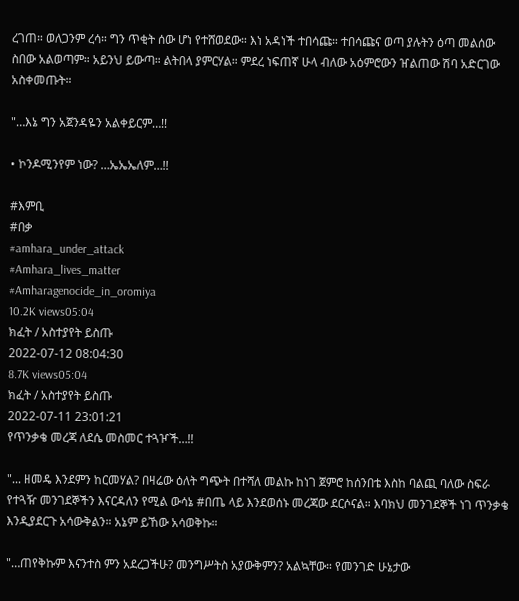ረገጠ። ወለጋንም ረሳ። ግን ጥቂት ሰው ሆነ የተሸወደው። እነ አዳነች ተበሳጩ። ተበሳጩና ወጣ ያሉትን ዕጣ መልሰው ስበው አልወጣም። አይንህ ይውጣ። ልትበላ ያምርሃል። ምደረ ነፍጠኛ ሁላ ብለው አዕምሮውን ዠልጠው ሽባ አድርገው አስቀመጡት።

"…እኔ ግን አጀንዳዬን አልቀይርም…!!

• ኮንዶሚንየም ነው? …ኤኤኤለም…!!

#እምቢ
#በቃ
#amhara_under_attack
#Amhara_lives_matter
#Amharagenocide_in_oromiya
10.2K views05:04
ክፈት / አስተያየት ይስጡ
2022-07-12 08:04:30
8.7K views05:04
ክፈት / አስተያየት ይስጡ
2022-07-11 23:01:21
የጥንቃቄ መረጃ ለደሴ መስመር ተጓዦች…!!

"... ዘመዴ እንደምን ከርመሃል? በዛሬው ዕለት ግጭት በተሻለ መልኩ ከነገ ጀምሮ ከሰንበቴ እስከ ባልጪ ባለው ስፍራ የተጓዥ መንገደኞችን እናርዳለን የሚል ውሳኔ #በጤ ላይ እንደወሰኑ መረጃው ደርሶናል። እባክህ መንገደኞች ነገ ጥንቃቄ እንዲያደርጉ አሳውቅልን። አኔም ይኸው አሳወቅኩ።

"…ጠየቅኩም እናንተስ ምን አደረጋችሁ? መንግሥትስ አያውቅምን? አልኳቸው። የመንገድ ሁኔታው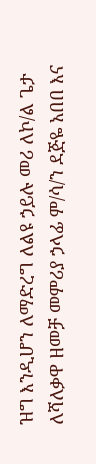ዝግ እንዲሆን ለማድረግ ለልዩ ኃይሉ መሪ ለኮ/ል ጌታ ለሻለቃዋ ዘመቻ መምሪያ ኃላፊ ም/ሳ/ን ደጅዬ አበበ እና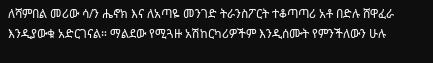ለሻምበል መሪው ሳ/ን ሔኖክ እና ለአጣዬ መንገድ ትራንስፖርት ተቆጣጣሪ አቶ በድሉ ሸዋፈራ እንዲያውቁ አድርገናል። ማልደው የሚጓዙ አሽከርካሪዎችም እንዲሰሙት የምንችለውን ሁሉ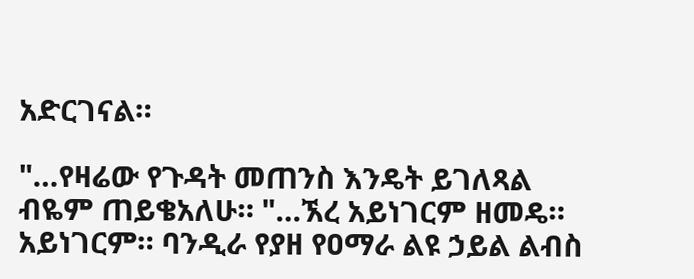አድርገናል።

"…የዛሬው የጉዳት መጠንስ እንዴት ይገለጻል ብዬም ጠይቄአለሁ። "…ኧረ አይነገርም ዘመዴ። አይነገርም። ባንዲራ የያዘ የዐማራ ልዩ ኃይል ልብስ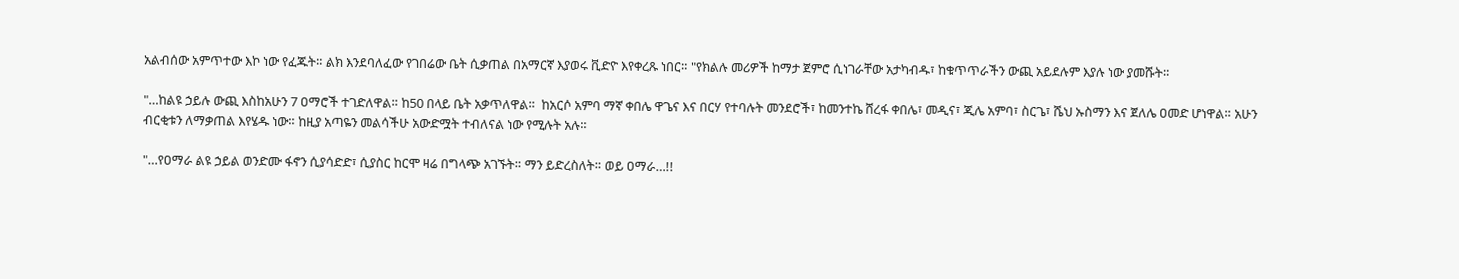አልብሰው አምጥተው እኮ ነው የፈጁት። ልክ እንደባለፈው የገበሬው ቤት ሲቃጠል በአማርኛ እያወሩ ቪድዮ እየቀረጹ ነበር። "የክልሉ መሪዎች ከማታ ጀምሮ ሲነገራቸው አታካብዱ፣ ከቁጥጥራችን ውጪ አይደሉም እያሉ ነው ያመሹት።

"…ከልዩ ኃይሉ ውጪ እስከአሁን 7 ዐማሮች ተገድለዋል። ከ50 በላይ ቤት አቃጥለዋል።  ከአርሶ አምባ ማኛ ቀበሌ ዋጌና እና በርሃ የተባሉት መንደሮች፣ ከመንተኬ ሸረፋ ቀበሌ፣ መዲና፣ ጂሌ አምባ፣ ስርጌ፣ ሼህ ኡስማን እና ጀለሌ ዐመድ ሆነዋል። አሁን ብርቂቱን ለማቃጠል እየሄዱ ነው። ከዚያ አጣዬን መልሳችሁ አውድሟት ተብለናል ነው የሚሉት አሉ።

"…የዐማራ ልዩ ኃይል ወንድሙ ፋኖን ሲያሳድድ፣ ሲያስር ከርሞ ዛሬ በግላጭ አገኙት። ማን ይድረስለት። ወይ ዐማራ…!!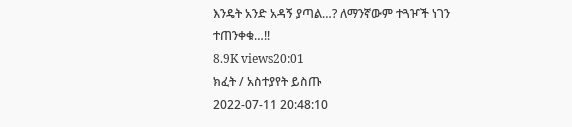እንዴት አንድ አዳኝ ያጣል…? ለማንኛውም ተጓዦች ነገን ተጠንቀቁ…!!
8.9K views20:01
ክፈት / አስተያየት ይስጡ
2022-07-11 20:48:10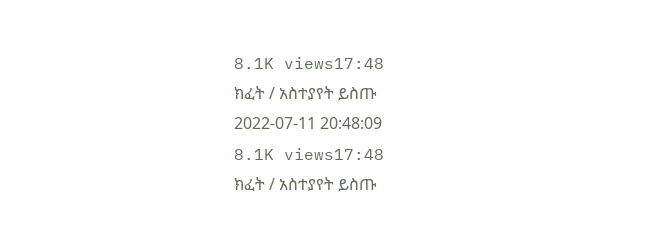8.1K views17:48
ክፈት / አስተያየት ይስጡ
2022-07-11 20:48:09
8.1K views17:48
ክፈት / አስተያየት ይስጡ